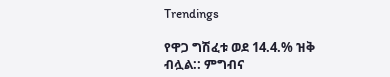Trendings

የዋጋ ግሽፈቱ ወደ 14.4.% ዝቅ ብሏል:: ምግብና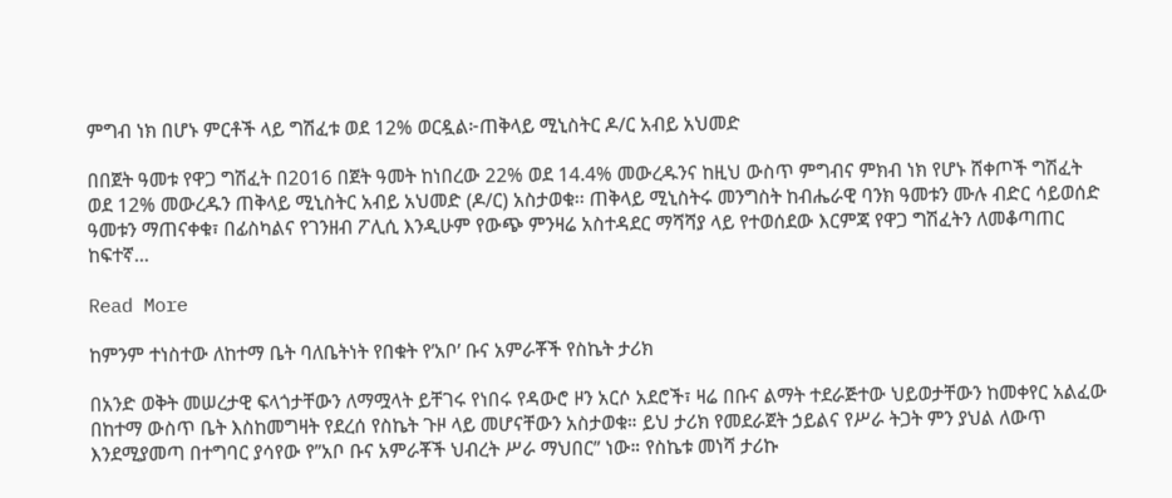ምግብ ነክ በሆኑ ምርቶች ላይ ግሽፈቱ ወደ 12% ወርዷል፦ጠቅላይ ሚኒስትር ዶ/ር አብይ አህመድ

በበጀት ዓመቱ የዋጋ ግሽፈት በ2016 በጀት ዓመት ከነበረው 22% ወደ 14.4% መውረዱንና ከዚህ ውስጥ ምግብና ምክብ ነክ የሆኑ ሸቀጦች ግሽፈት ወደ 12% መውረዱን ጠቅላይ ሚኒስትር አብይ አህመድ (ዶ/ር) አስታወቁ፡፡ ጠቅላይ ሚኒስትሩ መንግስት ከብሔራዊ ባንክ ዓመቱን ሙሉ ብድር ሳይወሰድ ዓመቱን ማጠናቀቁ፣ በፊስካልና የገንዘብ ፖሊሲ እንዲሁም የውጭ ምንዛሬ አስተዳደር ማሻሻያ ላይ የተወሰደው እርምጃ የዋጋ ግሽፈትን ለመቆጣጠር ከፍተኛ…

Read More

ከምንም ተነስተው ለከተማ ቤት ባለቤትነት የበቁት የ’አቦ’ ቡና አምራቾች የስኬት ታሪክ

በአንድ ወቅት መሠረታዊ ፍላጎታቸውን ለማሟላት ይቸገሩ የነበሩ የዳውሮ ዞን አርሶ አደሮች፣ ዛሬ በቡና ልማት ተደራጅተው ህይወታቸውን ከመቀየር አልፈው በከተማ ውስጥ ቤት እስከመግዛት የደረሰ የስኬት ጉዞ ላይ መሆናቸውን አስታወቁ። ይህ ታሪክ የመደራጀት ኃይልና የሥራ ትጋት ምን ያህል ለውጥ እንደሚያመጣ በተግባር ያሳየው የ”አቦ ቡና አምራቾች ህብረት ሥራ ማህበር” ነው። የስኬቱ መነሻ ታሪኩ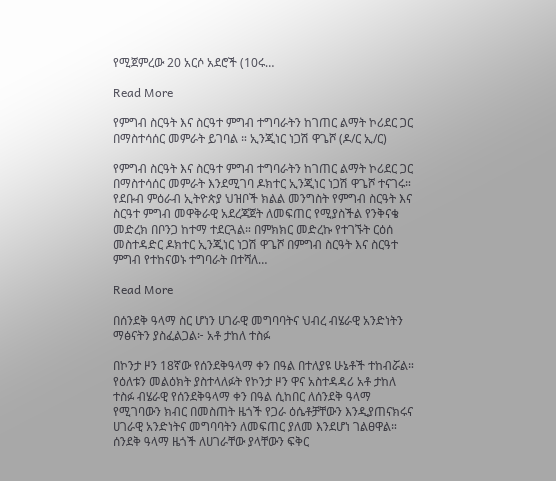የሚጀምረው 20 አርሶ አደሮች (10ሩ…

Read More

የምግብ ስርዓት እና ስርዓተ ምግብ ተግባራትን ከገጠር ልማት ኮሪደር ጋር በማስተሳሰር መምራት ይገባል ። ኢንጂነር ነጋሽ ዋጌሾ (ዶ/ር ኢ/ር)

የምግብ ስርዓት እና ስርዓተ ምግብ ተግባራትን ከገጠር ልማት ኮሪደር ጋር በማስተሳሰር መምራት እንደሚገባ ዶክተር ኢንጂነር ነጋሽ ዋጌሾ ተናገሩ። የደቡብ ምዕራብ ኢትዮጵያ ህዝቦች ክልል መንግስት የምግብ ስርዓት እና ስርዓተ ምግብ መዋቅራዊ አደረጃጀት ለመፍጠር የሚያስችል የንቅናቄ መድረክ በቦንጋ ከተማ ተደርጓል። በምክክር መድረኩ የተገኙት ርዕሰ መስተዳድር ዶክተር ኢንጂነር ነጋሽ ዋጌሾ በምግብ ስርዓት እና ስርዓተ ምግብ የተከናወኑ ተግባራት በተሻለ…

Read More

በሰንደቅ ዓላማ ስር ሆነን ሀገራዊ መግባባትና ህብረ ብሄራዊ አንድነትን ማፅናትን ያስፈልጋል፦ አቶ ታከለ ተስፉ

በኮንታ ዞን 18ኛው የሰንደቅዓላማ ቀን በዓል በተለያዩ ሁኔቶች ተከብሯል። የዕለቱን መልዕክት ያስተላለፉት የኮንታ ዞን ዋና አስተዳዳሪ አቶ ታከለ ተስፉ ብሄራዊ የሰንደቅዓላማ ቀን በዓል ሲከበር ለሰንደቅ ዓላማ የሚገባውን ክብር በመስጠት ዜጎች የጋራ ዕሴቶቻቸውን እንዲያጠናክሩና ሀገራዊ አንድነትና መግባባትን ለመፍጠር ያለመ እንደሆነ ገልፀዋል። ሰንደቅ ዓላማ ዜጎች ለሀገራቸው ያላቸውን ፍቅር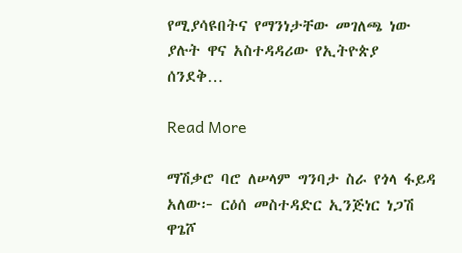የሚያሳዩበትና የማንነታቸው መገለጫ ነው ያሉት ዋና አስተዳዳሪው የኢትዮጵያ ሰንደቅ…

Read More

ማሽቃሮ ባሮ ለሠላም ግንባታ ስራ የጎላ ፋይዳ አለው፦ ርዕሰ መስተዳድር ኢንጅነር ነጋሽ ዋጌሾ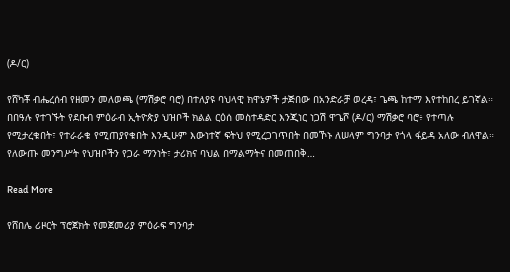(ዶ/ር)

የሸካቾ ብሔረሰብ የዘመን መለወጫ (ማሽቃሮ ባሮ) በተለያዩ ባህላዊ ክዋኔዎች ታጅበው በአንድራቻ ወረዳ፣ ጌጫ ከተማ እየተከበረ ይገኛል። በበዓሉ የተገኙት የደቡብ ምዕራብ ኢትዮጵያ ህዝቦች ክልል ርዕሰ መስተዳድር እንጂነር ነጋሽ ዋጌሾ (ዶ/ር) ማሽቃሮ ባሮ፥ የተጣሉ የሚታረቁበት፣ የተራራቁ የሚጠያየቁበት እንዲሁም እውነተኛ ፍትህ የሚረጋገጥበት በመኾኑ ለሠላም ግንባታ የጎላ ፋይዳ አለው ብለዋል። የለውጡ መንግሥት የህዝቦችን የጋራ ማንነት፣ ታሪክና ባህል በማልማትና በመጠበቅ…

Read More

የሸበሌ ሪዞርት ፕሮጀክት የመጀመሪያ ምዕራፍ ግንባታ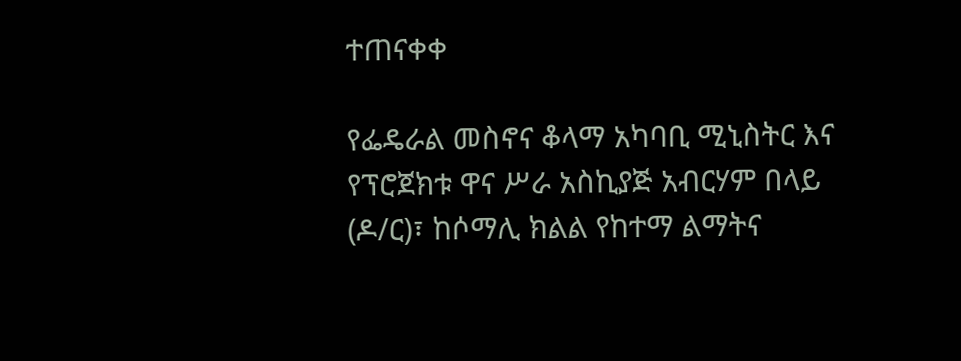ተጠናቀቀ

የፌዴራል መስኖና ቆላማ አካባቢ ሚኒስትር እና የፕሮጀክቱ ዋና ሥራ አስኪያጅ አብርሃም በላይ (ዶ/ር)፣ ከሶማሊ ክልል የከተማ ልማትና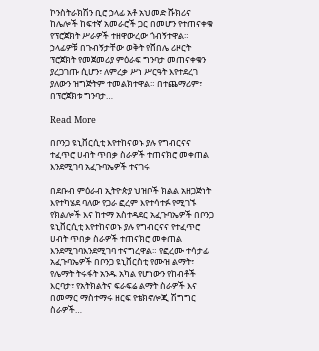ኮንስትራክሽን ቢሮ ኃላፊ አቶ አህመድ ሹክሪና ከሌሎች ከፍተኛ አመራሮች ጋር በመሆን የተጠናቀቁ የፕሮጀክት ሥራዎች ተዘዋውረው ጎብኝተዋል። ኃላፊዎቹ በጉብኝታቸው ወቅት የሸበሌ ሪዞርት ፕሮጀክት የመጀመሪያ ምዕራፍ ግንባታ መጠናቀቁን ያረጋገጡ ሲሆን፣ ለምረቃ ሥነ ሥርዓት እየተደረገ ያለውን ዝግጅትም ተመልክተዋል። በተጨማሪም፣ በፕሮጀክቱ ግንባታ…

Read More

በቦንጋ ዩኒቨርሲቲ እየተከናወኑ ያሉ የግብርናና ተፈጥሮ ሀብት ጥበቃ ስራዎች ተጠናክሮ መቀጠል እንደሚገባ አፈጉባኤዎች ተናገሩ

በደቡብ ምዕራብ ኢትዮጵያ ህዝቦች ክልል አዘጋጅነት እየተካሄደ ባለው የጋራ ፎረም እየተሳተፉ የሚገኙ የክልሎች እና ከተማ አስተዳደር አፈጉባኤዎች በቦንጋ ዩኒቨርሲቲ እየተከናወኑ ያሉ የግብርናና የተፈጥሮ ሀብት ጥበቃ ስራዎች ተጠናክሮ መቀጠል እንደሚገባእንደሚገባ ተናግረዋል። የፎረሙ ተሳታፊ አፈጉባኤዎች በቦንጋ ዩኒቨርስቲ የሙዝ ልማት፣ የሌማት ትሩፋት አንዱ አካል የሆነውን የከብቶች እርባታ፣ የአትክልትና ፍራፍሬ ልማት ስራዎች እና በመማር ማስተማሩ ዘርፍ የቴክኖሎጂ ሽግግር ስራዎች…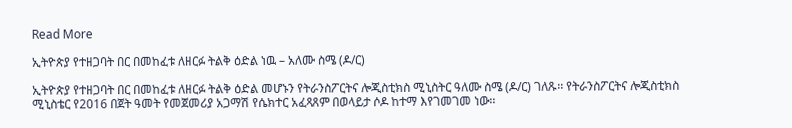Read More

ኢትዮጵያ የተዘጋባት በር በመከፈቱ ለዘርፉ ትልቅ ዕድል ነዉ – አለሙ ስሜ (ዶ/ር)

ኢትዮጵያ የተዘጋባት በር በመከፈቱ ለዘርፉ ትልቅ ዕድል መሆኑን የትራንስፖርትና ሎጂስቲክስ ሚኒስትር ዓለሙ ስሜ (ዶ/ር) ገለጹ፡፡ የትራንስፖርትና ሎጂስቲክስ ሚኒስቴር የ2016 በጀት ዓመት የመጀመሪያ አጋማሽ የሴክተር አፈጻጸም በወላይታ ሶዶ ከተማ እየገመገመ ነው፡፡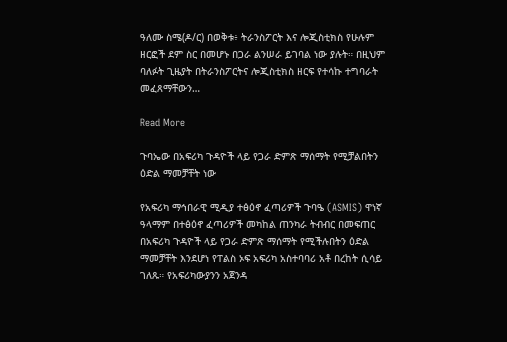ዓለሙ ስሜ(ዶ/ር) በወቅቱ፥ ትራንስፖርት እና ሎጂስቲክስ የሁሉም ዘርፎች ደም ስር በመሆኑ በጋራ ልንሠራ ይገባል ነው ያሉት። በዚህም ባለፉት ጊዜያት በትራንስፖርትና ሎጂስቲክስ ዘርፍ የተሳኩ ተግባራት መፈጸማቸውን…

Read More

ጉባኤው በአፍሪካ ጉዳዮች ላይ የጋራ ድምጽ ማሰማት የሚቻልበትን ዕድል ማመቻቸት ነው

የአፍሪካ ማኅበራዊ ሚዲያ ተፅዕኖ ፈጣሪዎች ጉባዔ (ASMIS) ዋነኛ ዓላማም በተፅዕኖ ፈጣሪዎች መካከል ጠንካራ ትብብር በመፍጠር በአፍሪካ ጉዳዮች ላይ የጋራ ድምጽ ማሰማት የሚችሉበትን ዕድል ማመቻቸት እንደሆነ የፐልስ ኦፍ አፍሪካ አስተባባሪ አቶ በረከት ሲሳይ ገለጹ። የአፍሪካውያንን አጀንዳ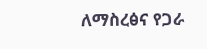ለማስረፅና የጋራ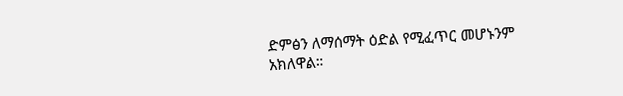ድምፅን ለማሰማት ዕድል የሚፈጥር መሆኑንም አክለዋል።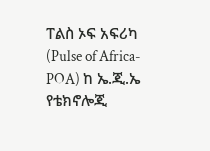ፐልስ ኦፍ አፍሪካ (Pulse of Africa-POA) ከ ኤ.ጂ.ኤ የቴክኖሎጂ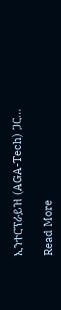ኢንተርፕራይዝ (AGA-Tech) ጋር…

Read More